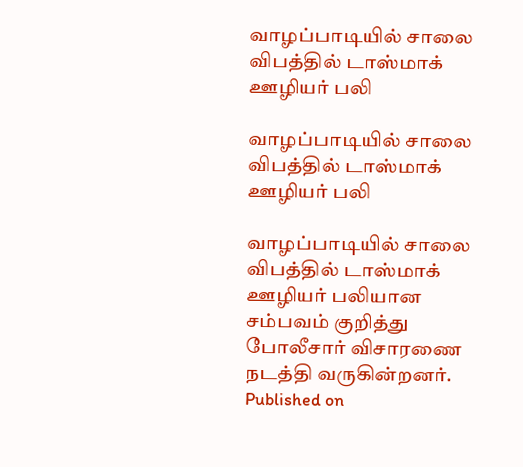வாழப்பாடியில் சாலை விபத்தில் டாஸ்மாக் ஊழியர் பலி

வாழப்பாடியில் சாலை விபத்தில் டாஸ்மாக் ஊழியர் பலி

வாழப்பாடியில் சாலை விபத்தில் டாஸ்மாக் ஊழியர் பலியான சம்பவம் குறித்து போலீசார் விசாரணை நடத்தி வருகின்றனர்.
Published on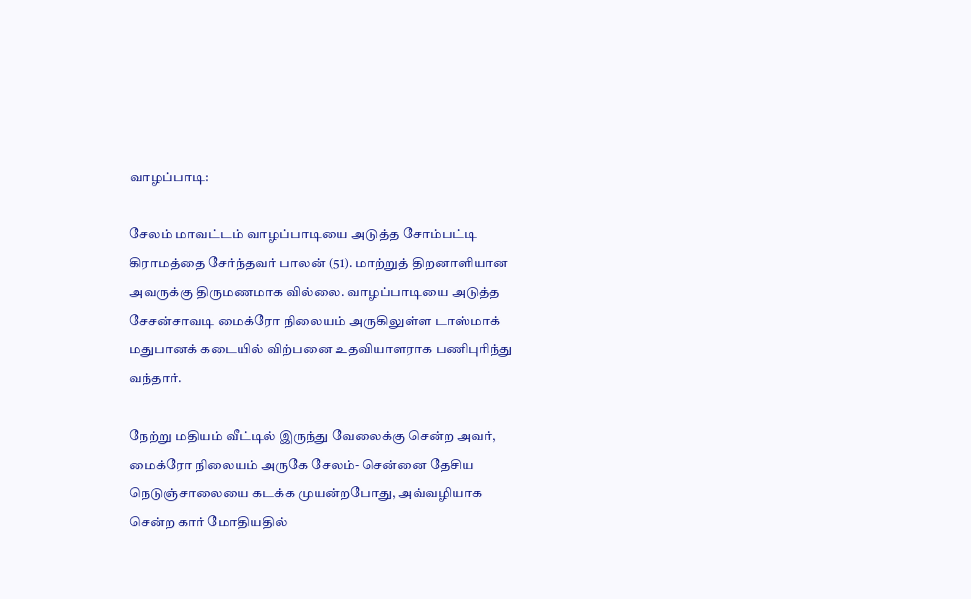வாழப்பாடி:

சேலம் மாவட்டம் வாழப்பாடியை அடுத்த சோம்பட்டி கிராமத்தை சேர்ந்தவர் பாலன் (51). மாற்றுத் திறனாளியான அவருக்கு திருமணமாக வில்லை. வாழப்பாடியை அடுத்த சேசன்சாவடி மைக்ரோ நிலையம் அருகிலுள்ள டாஸ்மாக் மதுபானக் கடையில் விற்பனை உதவியாளராக பணிபுரிந்து வந்தார்.

நேற்று மதியம் வீட்டில் இருந்து வேலைக்கு சென்ற அவர், மைக்ரோ நிலையம் அருகே சேலம்- சென்னை தேசிய நெடுஞ்சாலையை கடக்க முயன்றபோது, அவ்வழியாக சென்ற கார் மோதியதில்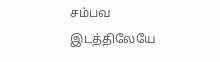சம்பவ இடத்திலேயே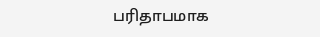பரிதாபமாக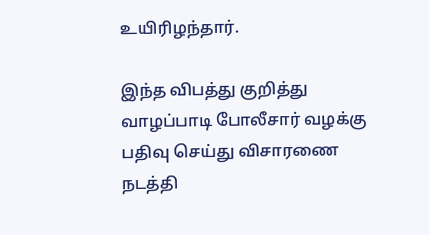உயிரிழந்தார்.

இந்த விபத்து குறித்து வாழப்பாடி போலீசார் வழக்கு பதிவு செய்து விசாரணை நடத்தி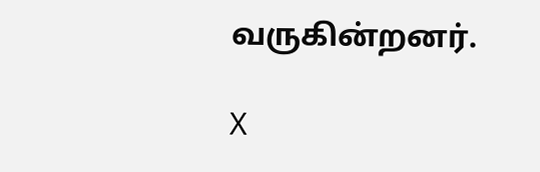வருகின்றனர்.

X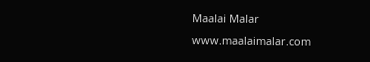Maalai Malar
www.maalaimalar.com